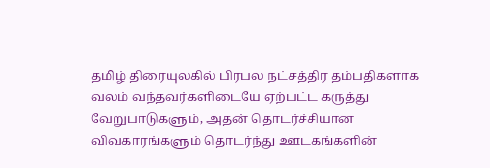தமிழ் திரையுலகில் பிரபல நட்சத்திர தம்பதிகளாக வலம் வந்தவர்களிடையே ஏற்பட்ட கருத்து வேறுபாடுகளும், அதன் தொடர்ச்சியான விவகாரங்களும் தொடர்ந்து ஊடகங்களின்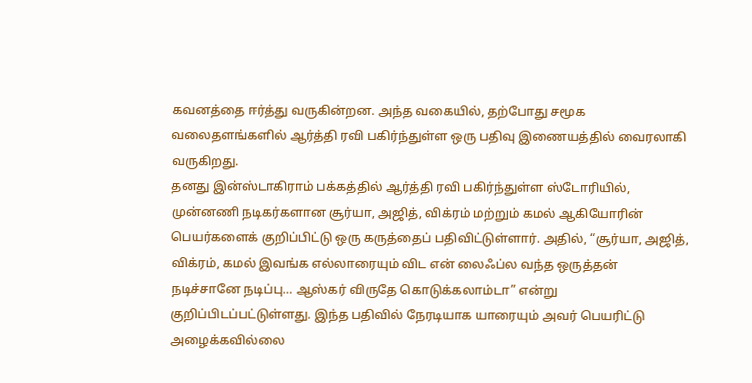கவனத்தை ஈர்த்து வருகின்றன. அந்த வகையில், தற்போது சமூக வலைதளங்களில் ஆர்த்தி ரவி பகிர்ந்துள்ள ஒரு பதிவு இணையத்தில் வைரலாகி வருகிறது.
தனது இன்ஸ்டாகிராம் பக்கத்தில் ஆர்த்தி ரவி பகிர்ந்துள்ள ஸ்டோரியில், முன்னணி நடிகர்களான சூர்யா, அஜித், விக்ரம் மற்றும் கமல் ஆகியோரின் பெயர்களைக் குறிப்பிட்டு ஒரு கருத்தைப் பதிவிட்டுள்ளார். அதில், “சூர்யா, அஜித், விக்ரம், கமல் இவங்க எல்லாரையும் விட என் லைஃப்ல வந்த ஒருத்தன் நடிச்சானே நடிப்பு… ஆஸ்கர் விருதே கொடுக்கலாம்டா” என்று குறிப்பிடப்பட்டுள்ளது. இந்த பதிவில் நேரடியாக யாரையும் அவர் பெயரிட்டு அழைக்கவில்லை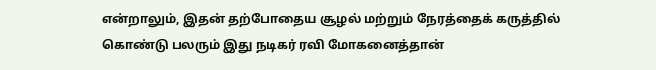என்றாலும், இதன் தற்போதைய சூழல் மற்றும் நேரத்தைக் கருத்தில் கொண்டு பலரும் இது நடிகர் ரவி மோகனைத்தான்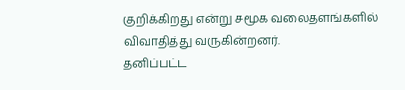குறிக்கிறது என்று சமூக வலைதளங்களில் விவாதித்து வருகின்றனர்.
தனிப்பட்ட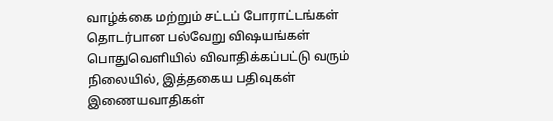வாழ்க்கை மற்றும் சட்டப் போராட்டங்கள் தொடர்பான பல்வேறு விஷயங்கள் பொதுவெளியில் விவாதிக்கப்பட்டு வரும் நிலையில், இத்தகைய பதிவுகள் இணையவாதிகள்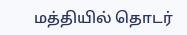மத்தியில் தொடர்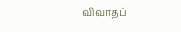விவாதப்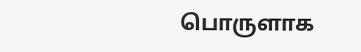பொருளாக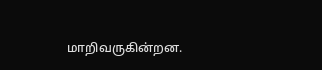மாறிவருகின்றன.